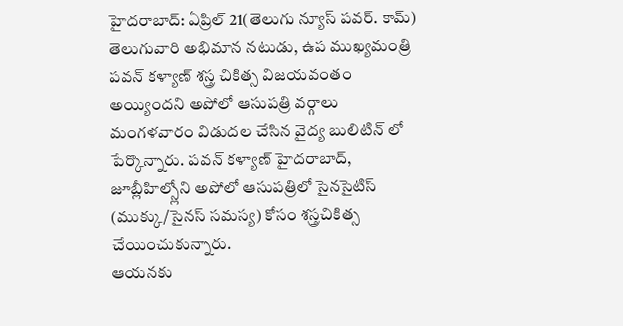హైదరాబాద్: ఏప్రిల్ 21(తెలుగు న్యూస్ పవర్. కామ్) తెలుగువారి అభిమాన నటుడు, ఉప ముఖ్యమంత్రి పవన్ కళ్యాణ్ శస్త్ర చికిత్స విజయవంతం అయ్యిందని అపోలో ఆసుపత్రి వర్గాలు మంగళవారం విడుదల చేసిన వైద్య బులిటిన్ లో పేర్కొన్నారు. పవన్ కళ్యాణ్ హైదరాబాద్, జూబ్లీహిల్స్లోని అపోలో ఆసుపత్రిలో సైనసైటిస్ (ముక్కు/సైనస్ సమస్య) కోసం శస్త్రచికిత్స చేయించుకున్నారు.
ఆయనకు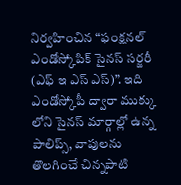నిర్వహించిన “ఫంక్షనల్ ఎండోస్కోపిక్ సైనస్ సర్జరీ (ఎఫ్ ఇ ఎస్ ఎస్)”. ఇది ఎండోస్కోపీ ద్వారా ముక్కు లోని సైనస్ మార్గాల్లో ఉన్న పాలిప్స్, వాపులను తొలగించే చిన్నపాటి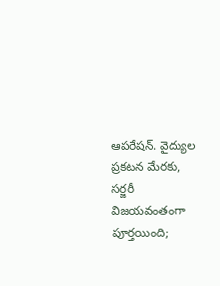ఆపరేషన్. వైద్యుల ప్రకటన మేరకు, సర్జరీ విజయవంతంగా పూర్తయింది;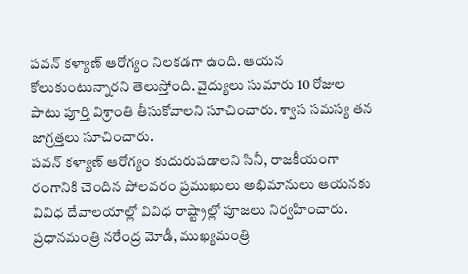పవన్ కళ్యాణ్ ఆరోగ్యం నిలకడగా ఉంది. ఆయన కోలుకుంటున్నారని తెలుస్తోంది. వైద్యులు సుమారు 10 రోజుల పాటు పూర్తి విశ్రాంతి తీసుకోవాలని సూచించారు. శ్వాస సమస్య తన జాగ్రత్తలు సూచించారు.
పవన్ కళ్యాణ్ ఆరోగ్యం కుదురుపడాలని సినీ, రాజకీయంగా రంగానికి చెందిన పోలవరం ప్రముఖులు అభిమానులు ఆయనకు వివిధ దేవాలయాల్లో వివిధ రాష్ట్రాల్లో పూజలు నిర్వహించారు. ప్రధానమంత్రి నరేంద్ర మోడీ, ముఖ్యమంత్రి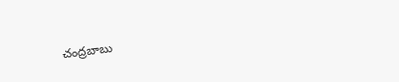చంద్రబాబు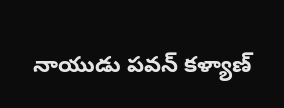నాయుడు పవన్ కళ్యాణ్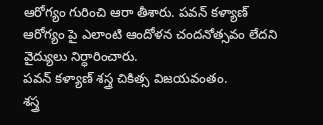ఆరోగ్యం గురించి ఆరా తీశారు. పవన్ కళ్యాణ్ ఆరోగ్యం పై ఎలాంటి ఆందోళన చందనోత్సవం లేదని వైద్యులు నిర్ధారించారు.
పవన్ కళ్యాణ్ శస్త్ర చికిత్స విజయవంతం.
శస్త్ర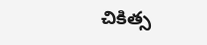చికిత్స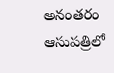అనంతరం ఆసుపత్రిలో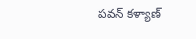పవన్ కళ్యాణ్